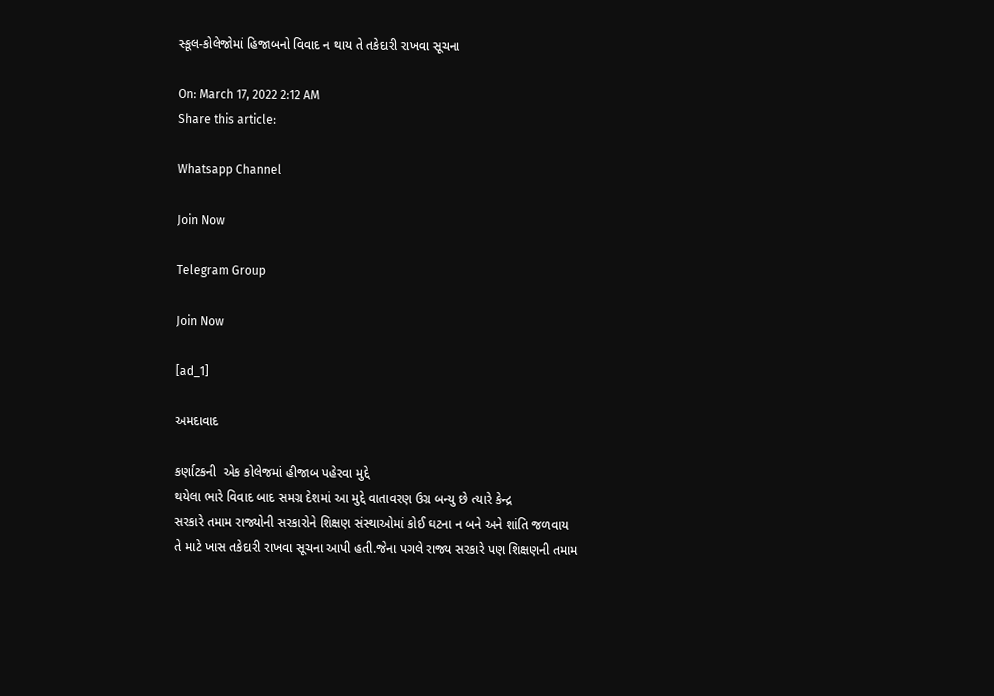સ્કૂલ-કોલેજોમાં હિજાબનો વિવાદ ન થાય તે તકેદારી રાખવા સૂચના

On: March 17, 2022 2:12 AM
Share this article:

Whatsapp Channel

Join Now

Telegram Group

Join Now

[ad_1]

અમદાવાદ

કર્ણાટકની  એક કોલેજમાં હીજાબ પહેરવા મુદ્દે
થયેલા ભારે વિવાદ બાદ સમગ્ર દેશમાં આ મુદ્દે વાતાવરણ ઉગ્ર બન્યુ છે ત્યારે કેન્દ્ર
સરકારે તમામ રાજ્યોની સરકારોને શિક્ષણ સંસ્થાઓમાં કોઈ ઘટના ન બને અને શાંતિ જળવાય
તે માટે ખાસ તકેદારી રાખવા સૂચના આપી હતી.જેના પગલે રાજ્ય સરકારે પણ શિક્ષણની તમામ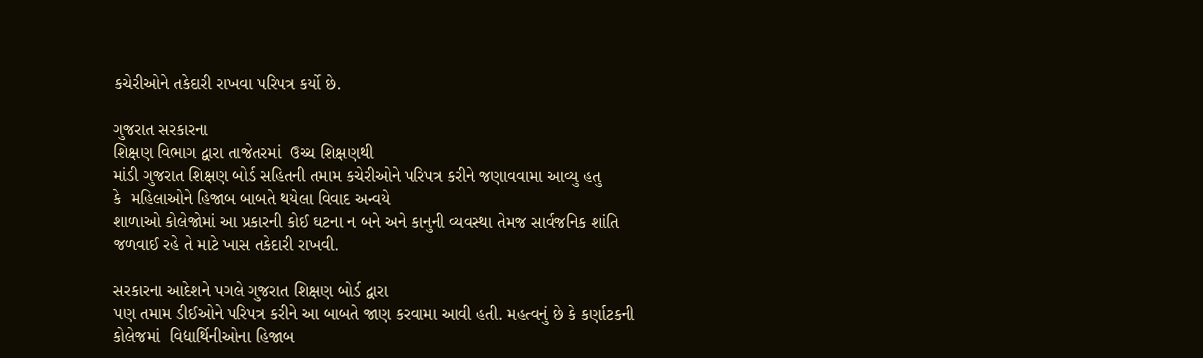કચેરીઓને તકેદારી રાખવા પરિપત્ર કર્યો છે.

ગુજરાત સરકારના
શિક્ષણ વિભાગ દ્વારા તાજેતરમાં  ઉચ્ચ શિક્ષણથી
માંડી ગુજરાત શિક્ષણ બોર્ડ સહિતની તમામ કચેરીઓને પરિપત્ર કરીને જણાવવામા આવ્યુ હતુ
કે  મહિલાઓને હિજાબ બાબતે થયેલા વિવાદ અન્વયે
શાળાઓ કોલેજોમાં આ પ્રકારની કોઈ ઘટના ન બને અને કાનુની વ્યવસ્થા તેમજ સાર્વજનિક શાંતિ
જળવાઈ રહે તે માટે ખાસ તકેદારી રાખવી.

સરકારના આદેશને પગલે ગુજરાત શિક્ષણ બોર્ડ દ્વારા
પણ તમામ ડીઈઓને પરિપત્ર કરીને આ બાબતે જાણ કરવામા આવી હતી. મહત્વનું છે કે કર્ણાટકની
કોલેજમાં  વિદ્યાર્થિનીઓના હિજાબ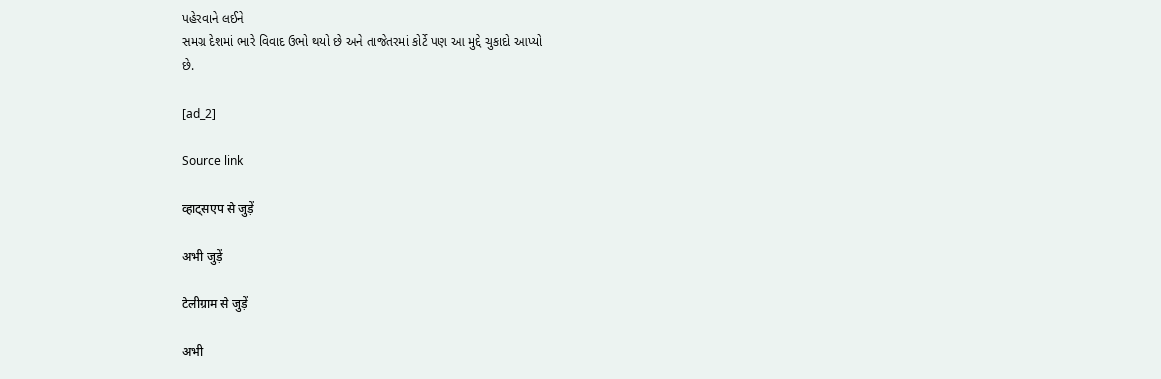પહેરવાને લઈને
સમગ્ર દેશમાં ભારે વિવાદ ઉભો થયો છે અને તાજેતરમાં કોર્ટે પણ આ મુદ્દે ચુકાદો આપ્યો
છે.

[ad_2]

Source link

व्हाट्सएप से जुड़ें

अभी जुड़ें

टेलीग्राम से जुड़ें

अभी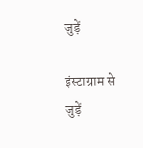जुड़ें

इंस्टाग्राम से जुड़ें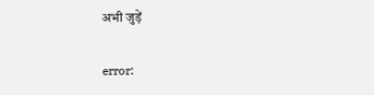अभी जुड़ें

error: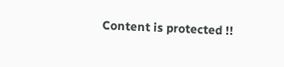Content is protected !!